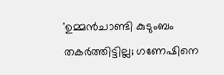'ഉമ്മൻചാണ്ടി കുടുംബം തകർത്തിട്ടില്ല; ഗണേഷിനെ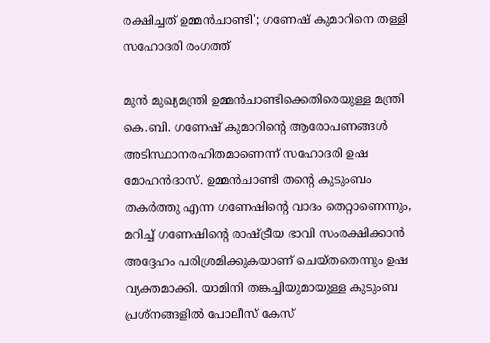രക്ഷിച്ചത് ഉമ്മൻചാണ്ടി'; ഗണേഷ് കുമാറിനെ തള്ളി സഹോദരി രംഗത്ത്

മുൻ മുഖ്യമന്ത്രി ഉമ്മൻചാണ്ടിക്കെതിരെയുള്ള മന്ത്രി കെ.ബി. ഗണേഷ് കുമാറിന്റെ ആരോപണങ്ങൾ അടിസ്ഥാനരഹിതമാണെന്ന് സഹോദരി ഉഷ മോഹൻദാസ്. ഉമ്മൻചാണ്ടി തന്റെ കുടുംബം തകർത്തു എന്ന ഗണേഷിന്റെ വാദം തെറ്റാണെന്നും, മറിച്ച് ഗണേഷിന്റെ രാഷ്ട്രീയ ഭാവി സംരക്ഷിക്കാൻ അദ്ദേഹം പരിശ്രമിക്കുകയാണ് ചെയ്തതെന്നും ഉഷ വ്യക്തമാക്കി. യാമിനി തങ്കച്ചിയുമായുള്ള കുടുംബ പ്രശ്നങ്ങളിൽ പോലീസ് കേസ്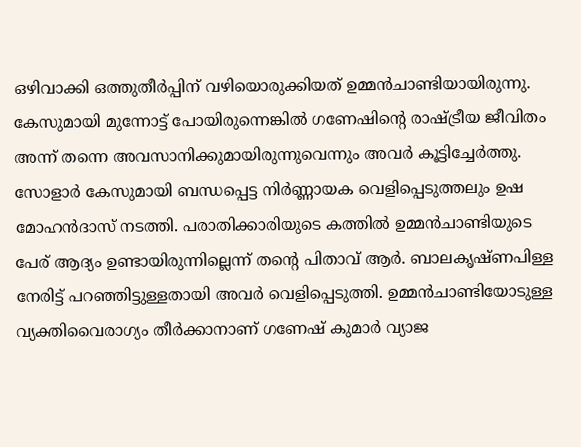ഒഴിവാക്കി ഒത്തുതീർപ്പിന് വഴിയൊരുക്കിയത് ഉമ്മൻചാണ്ടിയായിരുന്നു. കേസുമായി മുന്നോട്ട് പോയിരുന്നെങ്കിൽ ഗണേഷിന്റെ രാഷ്ട്രീയ ജീവിതം അന്ന് തന്നെ അവസാനിക്കുമായിരുന്നുവെന്നും അവർ കൂട്ടിച്ചേർത്തു.
സോളാർ കേസുമായി ബന്ധപ്പെട്ട നിർണ്ണായക വെളിപ്പെടുത്തലും ഉഷ മോഹൻദാസ് നടത്തി. പരാതിക്കാരിയുടെ കത്തിൽ ഉമ്മൻചാണ്ടിയുടെ പേര് ആദ്യം ഉണ്ടായിരുന്നില്ലെന്ന് തന്റെ പിതാവ് ആർ. ബാലകൃഷ്ണപിള്ള നേരിട്ട് പറഞ്ഞിട്ടുള്ളതായി അവർ വെളിപ്പെടുത്തി. ഉമ്മൻചാണ്ടിയോടുള്ള വ്യക്തിവൈരാഗ്യം തീർക്കാനാണ് ഗണേഷ് കുമാർ വ്യാജ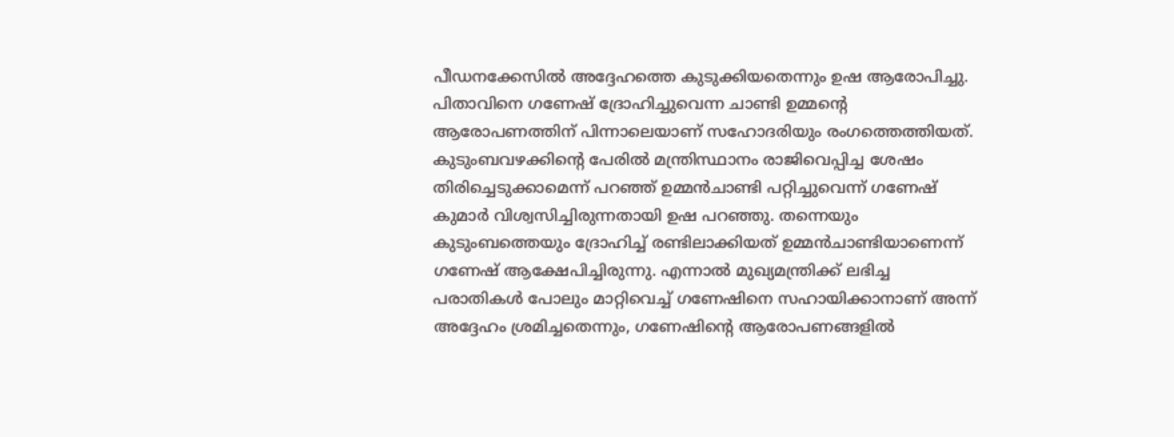പീഡനക്കേസിൽ അദ്ദേഹത്തെ കുടുക്കിയതെന്നും ഉഷ ആരോപിച്ചു. പിതാവിനെ ഗണേഷ് ദ്രോഹിച്ചുവെന്ന ചാണ്ടി ഉമ്മന്റെ ആരോപണത്തിന് പിന്നാലെയാണ് സഹോദരിയും രംഗത്തെത്തിയത്.
കുടുംബവഴക്കിന്റെ പേരിൽ മന്ത്രിസ്ഥാനം രാജിവെപ്പിച്ച ശേഷം തിരിച്ചെടുക്കാമെന്ന് പറഞ്ഞ് ഉമ്മൻചാണ്ടി പറ്റിച്ചുവെന്ന് ഗണേഷ് കുമാർ വിശ്വസിച്ചിരുന്നതായി ഉഷ പറഞ്ഞു. തന്നെയും കുടുംബത്തെയും ദ്രോഹിച്ച് രണ്ടിലാക്കിയത് ഉമ്മൻചാണ്ടിയാണെന്ന് ഗണേഷ് ആക്ഷേപിച്ചിരുന്നു. എന്നാൽ മുഖ്യമന്ത്രിക്ക് ലഭിച്ച പരാതികൾ പോലും മാറ്റിവെച്ച് ഗണേഷിനെ സഹായിക്കാനാണ് അന്ന് അദ്ദേഹം ശ്രമിച്ചതെന്നും, ഗണേഷിന്റെ ആരോപണങ്ങളിൽ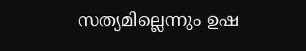സത്യമില്ലെന്നും ഉഷ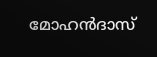മോഹൻദാസ്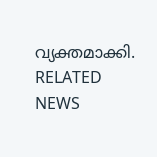വ്യക്തമാക്കി.
RELATED NEWS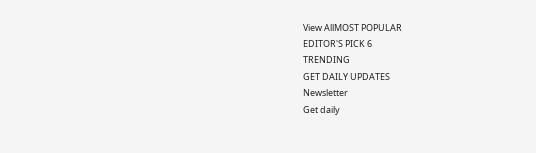View AllMOST POPULAR
EDITOR'S PICK 6
TRENDING
GET DAILY UPDATES
Newsletter
Get daily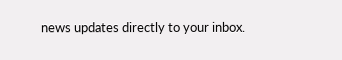news updates directly to your inbox.